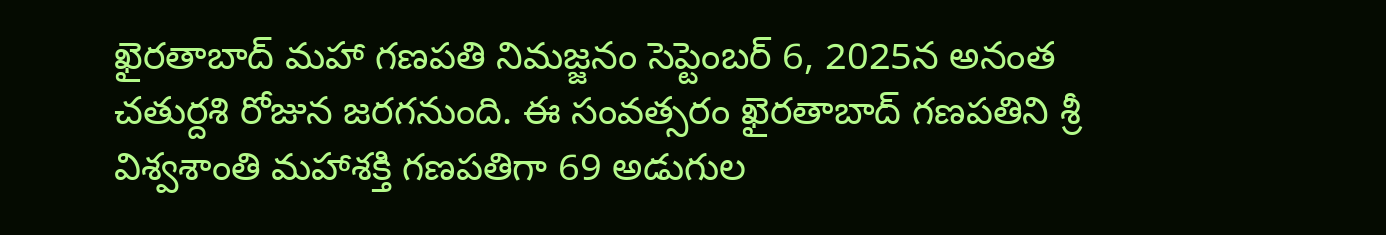ఖైరతాబాద్ మహా గణపతి నిమజ్జనం సెప్టెంబర్ 6, 2025న అనంత చతుర్దశి రోజున జరగనుంది. ఈ సంవత్సరం ఖైరతాబాద్ గణపతిని శ్రీ విశ్వశాంతి మహాశక్తి గణపతిగా 69 అడుగుల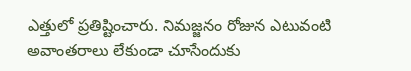ఎత్తులో ప్రతిష్టించారు. నిమజ్జనం రోజున ఎటువంటి అవాంతరాలు లేకుండా చూసేందుకు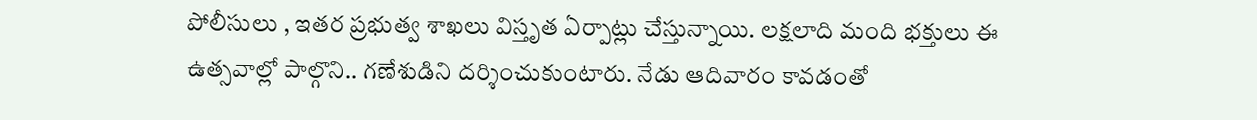పోలీసులు , ఇతర ప్రభుత్వ శాఖలు విస్తృత ఏర్పాట్లు చేస్తున్నాయి. లక్షలాది మంది భక్తులు ఈ ఉత్సవాల్లో పాల్గొని.. గణేశుడిని దర్శించుకుంటారు. నేడు ఆదివారం కావడంతో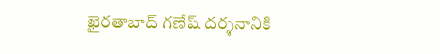ఖైరతాబాద్ గణేష్ దర్శనానికి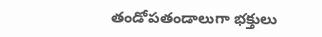తండోపతండాలుగా భక్తులు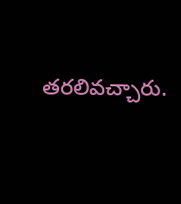తరలివచ్చారు.